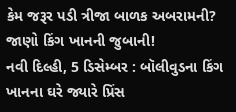કેમ જરૂર પડી ત્રીજા બાળક અબરામની? જાણો કિંગ ખાનની જુબાની!
નવી દિલ્હી, 5 ડિસેમ્બર : બૉલીવુડના કિંગ ખાનના ઘરે જ્યારે પ્રિંસ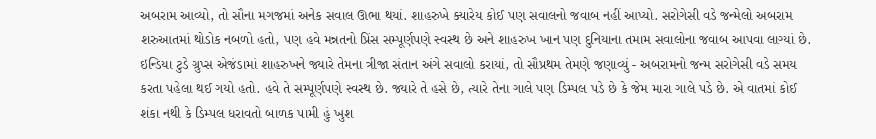અબરામ આવ્યો, તો સૌના મગજમાં અનેક સવાલ ઊભા થયાં. શાહરુખે ક્યારેય કોઈ પણ સવાલનો જવાબ નહીં આપ્યો. સરોગેસી વડે જન્મેલો અબરામ શરુઆતમાં થોડોક નબળો હતો, પણ હવે મન્નતનો પ્રિંસ સમ્પૂર્ણપણે સ્વસ્થ છે અને શાહરુખ ખાન પણ દુનિયાના તમામ સવાલોના જવાબ આપવા લાગ્યાં છે.
ઇન્ડિયા ટુડે ગ્રુપ્સ એજંડામાં શાહરુખને જ્યારે તેમના ત્રીજા સંતાન અંગે સવાલો કરાયાં, તો સૌપ્રથમ તેમણે જણાવ્યું - અબરામનો જન્મ સરોગેસી વડે સમય કરતા પહેલા થઈ ગયો હતો. હવે તે સમ્પૂર્ણપણે સ્વસ્થ છે. જ્યારે તે હસે છે, ત્યારે તેના ગાલે પણ ડિમ્પલ પડે છે કે જેમ મારા ગાલે પડે છે. એ વાતમાં કોઈ શંકા નથી કે ડિમ્પલ ધરાવતો બાળક પામી હું ખુશ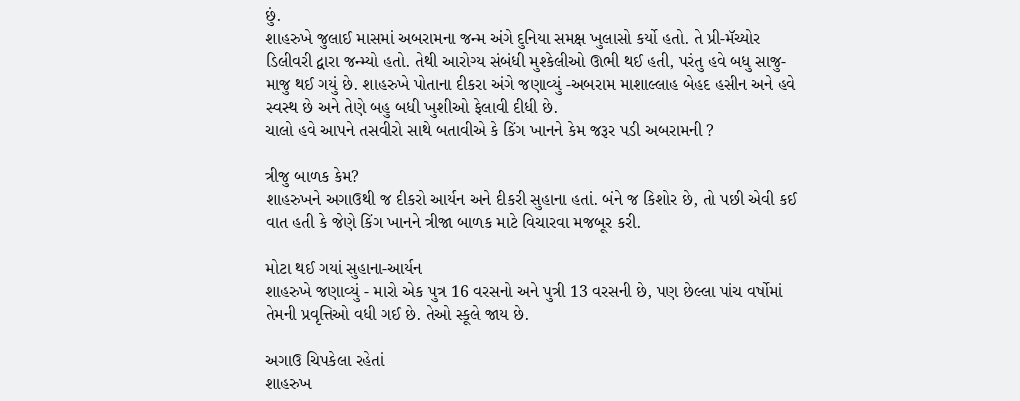છું.
શાહરુખે જુલાઈ માસમાં અબરામના જન્મ અંગે દુનિયા સમક્ષ ખુલાસો કર્યો હતો. તે પ્રી-મૅચ્યોર ડિલીવરી દ્વારા જન્મ્યો હતો. તેથી આરોગ્ય સંબંધી મુશ્કેલીઓ ઊભી થઈ હતી, પરંતુ હવે બધુ સાજુ-માજુ થઈ ગયું છે. શાહરુખે પોતાના દીકરા અંગે જણાવ્યું -અબરામ માશાલ્લાહ બેહદ હસીન અને હવે સ્વસ્થ છે અને તેણે બહુ બધી ખુશીઓ ફેલાવી દીધી છે.
ચાલો હવે આપને તસવીરો સાથે બતાવીએ કે કિંગ ખાનને કેમ જરૂર પડી અબરામની ?

ત્રીજુ બાળક કેમ?
શાહરુખને અગાઉથી જ દીકરો આર્યન અને દીકરી સુહાના હતાં. બંને જ કિશોર છે, તો પછી એવી કઈ વાત હતી કે જેણે કિંગ ખાનને ત્રીજા બાળક માટે વિચારવા મજબૂર કરી.

મોટા થઈ ગયાં સુહાના-આર્યન
શાહરુખે જણાવ્યું - મારો એક પુત્ર 16 વરસનો અને પુત્રી 13 વરસની છે, પણ છેલ્લા પાંચ વર્ષોમાં તેમની પ્રવૃત્તિઓ વધી ગઈ છે. તેઓ સ્કૂલે જાય છે.

અગાઉ ચિપકેલા રહેતાં
શાહરુખ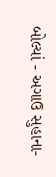બોલ્યાં - અગાઉ સુહાના-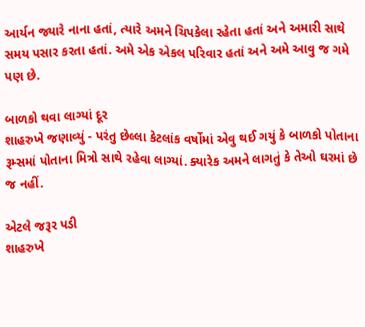આર્યન જ્યારે નાના હતાં, ત્યારે અમને ચિપકેલા રહેતા હતાં અને અમારી સાથે સમય પસાર કરતા હતાં. અમે એક એકલ પરિવાર હતાં અને અમે આવુ જ ગમે પણ છે.

બાળકો થવા લાગ્યાં દૂર
શાહરુખે જણાવ્યું - પરંતુ છેલ્લા કેટલાંક વર્ષોમાં એવુ થઈ ગયું કે બાળકો પોતાના રૂમ્સમાં પોતાના મિત્રો સાથે રહેવા લાગ્યાં. ક્યારેક અમને લાગતું કે તેઓ ઘરમાં છે જ નહીં.

એટલે જરૂર પડી
શાહરુખે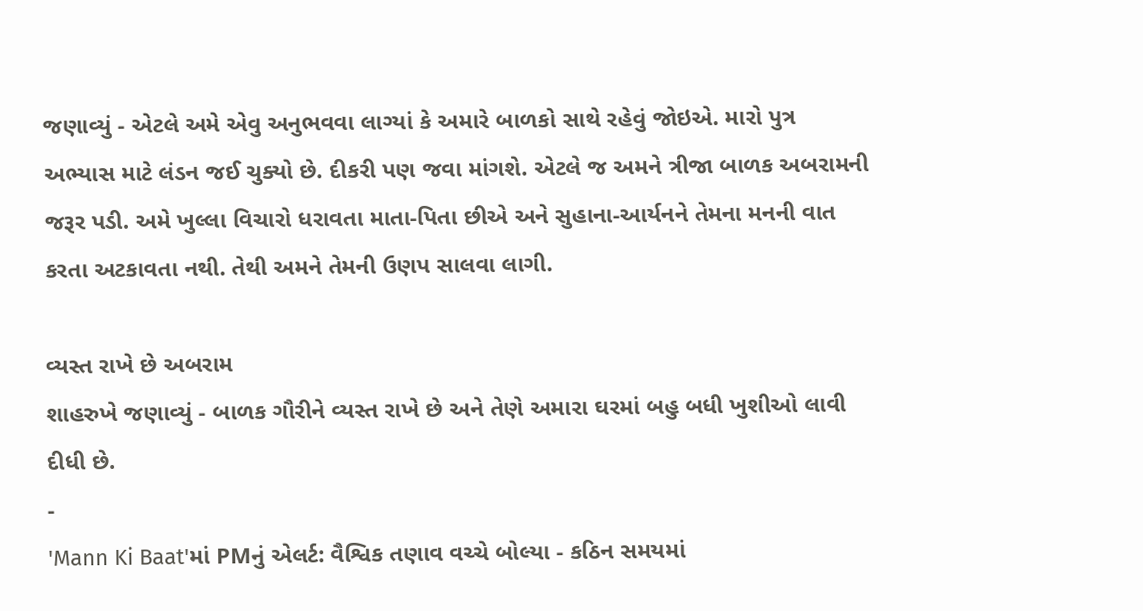જણાવ્યું - એટલે અમે એવુ અનુભવવા લાગ્યાં કે અમારે બાળકો સાથે રહેવું જોઇએ. મારો પુત્ર અભ્યાસ માટે લંડન જઈ ચુક્યો છે. દીકરી પણ જવા માંગશે. એટલે જ અમને ત્રીજા બાળક અબરામની જરૂર પડી. અમે ખુલ્લા વિચારો ધરાવતા માતા-પિતા છીએ અને સુહાના-આર્યનને તેમના મનની વાત કરતા અટકાવતા નથી. તેથી અમને તેમની ઉણપ સાલવા લાગી.

વ્યસ્ત રાખે છે અબરામ
શાહરુખે જણાવ્યું - બાળક ગૌરીને વ્યસ્ત રાખે છે અને તેણે અમારા ઘરમાં બહુ બધી ખુશીઓ લાવી દીધી છે.
-
'Mann Ki Baat'માં PMનું એલર્ટ: વૈશ્વિક તણાવ વચ્ચે બોલ્યા - કઠિન સમયમાં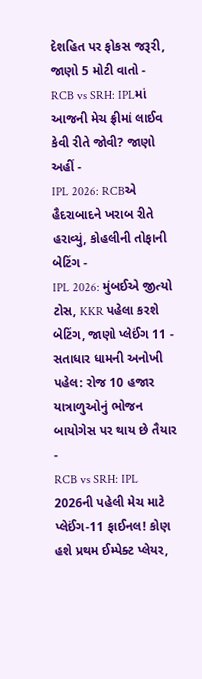દેશહિત પર ફોકસ જરૂરી, જાણો 5 મોટી વાતો -
RCB vs SRH: IPLમાં આજની મેચ ફ્રીમાં લાઈવ કેવી રીતે જોવી? જાણો અહીં -
IPL 2026: RCBએ હૈદરાબાદને ખરાબ રીતે હરાવ્યું, કોહલીની તોફાની બેટિંગ -
IPL 2026: મુંબઈએ જીત્યો ટોસ, KKR પહેલા કરશે બેટિંગ, જાણો પ્લેઈંગ 11 -
સતાધાર ધામની અનોખી પહેલ: રોજ 10 હજાર યાત્રાળુઓનું ભોજન બાયોગેસ પર થાય છે તૈયાર -
RCB vs SRH: IPL 2026ની પહેલી મેચ માટે પ્લેઈંગ-11 ફાઈનલ! કોણ હશે પ્રથમ ઈમ્પેક્ટ પ્લેયર,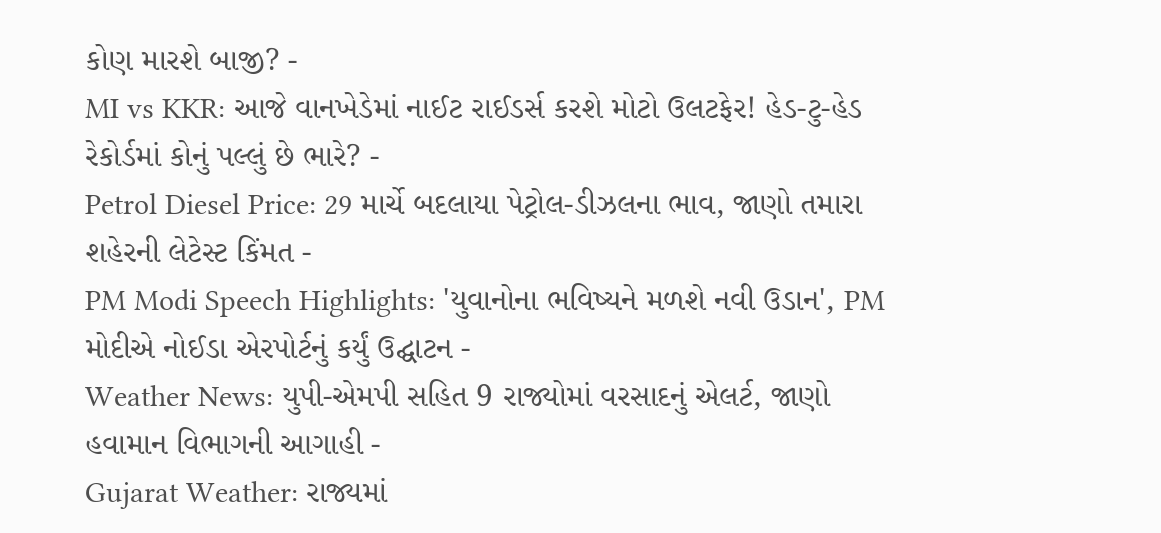કોણ મારશે બાજી? -
MI vs KKR: આજે વાનખેડેમાં નાઈટ રાઈડર્સ કરશે મોટો ઉલટફેર! હેડ-ટુ-હેડ રેકોર્ડમાં કોનું પલ્લું છે ભારે? -
Petrol Diesel Price: 29 માર્ચે બદલાયા પેટ્રોલ-ડીઝલના ભાવ, જાણો તમારા શહેરની લેટેસ્ટ કિંમત -
PM Modi Speech Highlights: 'યુવાનોના ભવિષ્યને મળશે નવી ઉડાન', PM મોદીએ નોઈડા એરપોર્ટનું કર્યું ઉદ્ઘાટન -
Weather News: યુપી-એમપી સહિત 9 રાજ્યોમાં વરસાદનું એલર્ટ, જાણો હવામાન વિભાગની આગાહી -
Gujarat Weather: રાજ્યમાં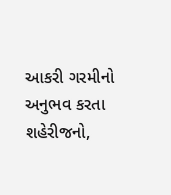આકરી ગરમીનો અનુભવ કરતા શહેરીજનો,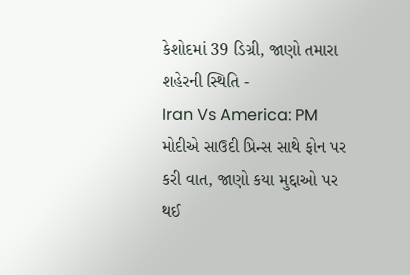કેશોદમાં 39 ડિગ્રી, જાણો તમારા શહેરની સ્થિતિ -
Iran Vs America: PM મોદીએ સાઉદી પ્રિન્સ સાથે ફોન પર કરી વાત, જાણો કયા મુદ્દાઓ પર થઈ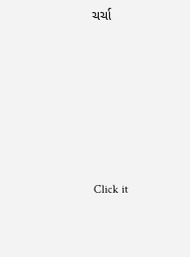ચર્ચા






Click it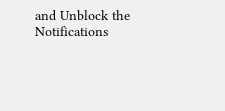and Unblock the Notifications